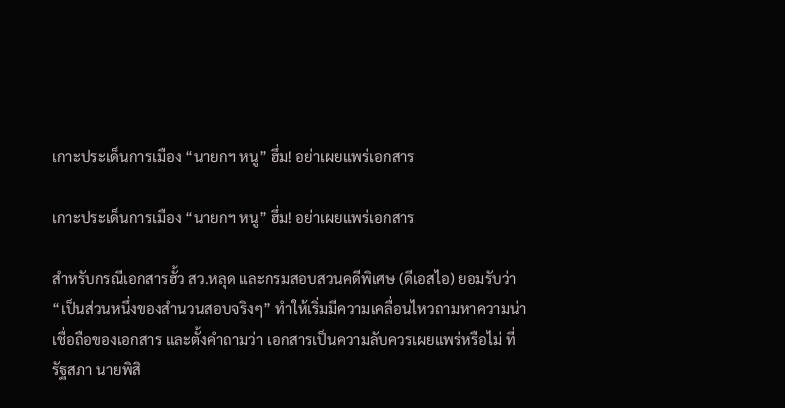เกาะประเด็นการเมือง “นายกฯ หนู” ฮึ่ม! อย่าเผยแพร่เอกสาร

เกาะประเด็นการเมือง “นายกฯ หนู” ฮึ่ม! อย่าเผยแพร่เอกสาร

สำหรับกรณีเอกสารฮั้ว สว.หลุด และกรมสอบสวนคดีพิเศษ (ดีเอสไอ) ยอมรับว่า “เป็นส่วนหนึ่งของสำนวนสอบจริงๆ” ทำให้เริ่มมีความเคลื่อนไหวถามหาความน่าเชื่อถือของเอกสาร และตั้งคำถามว่า เอกสารเป็นความลับควรเผยแพร่หรือไม่ ที่รัฐสภา นายพิสิ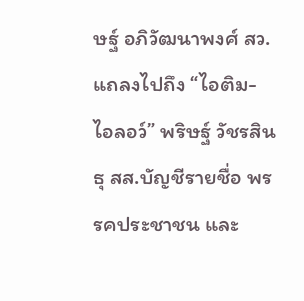ษฐ์ อภิวัฒนาพงศ์ สว. แถลงไปถึง “ไอติม-ไอลอว์” พริษฐ์ วัชรสินธุ สส.บัญชีรายชื่อ พรรคประชาชน และ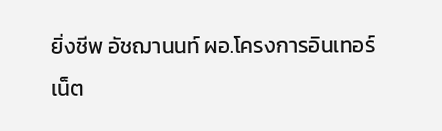ยิ่งชีพ อัชฌานนท์ ผอ.โครงการอินเทอร์เน็ต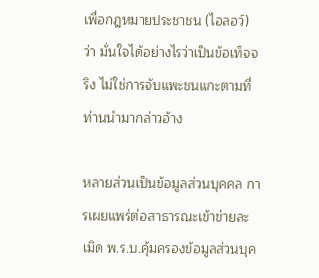เพื่อกฎหมายประชาชน (ไอลอว์) ว่า มั่นใจได้อย่างไรว่าเป็นข้อเท็จจริง ไม่ใช่การจับแพะชนแกะตามที่ท่านนำมากล่าวอ้าง

หลายส่วนเป็นข้อมูลส่วนบุคคล การเผยแพร่ต่อสาธารณะเข้าข่ายละเมิด พ.ร.บ.คุ้มครองข้อมูลส่วนบุค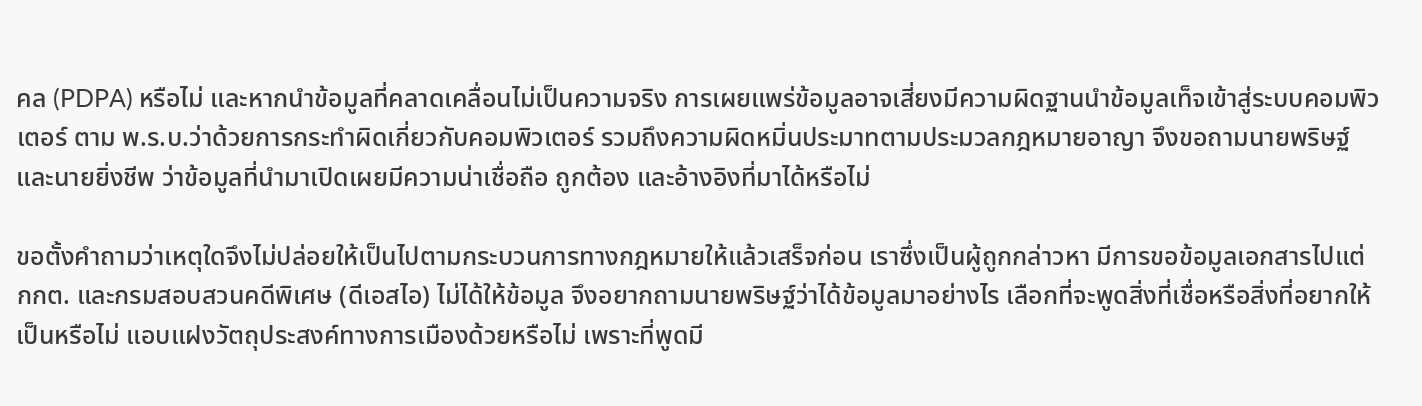คล (PDPA) หรือไม่ และหากนำข้อมูลที่คลาดเคลื่อนไม่เป็นความจริง การเผยแพร่ข้อมูลอาจเสี่ยงมีความผิดฐานนำข้อมูลเท็จเข้าสู่ระบบคอมพิวเตอร์ ตาม พ.ร.บ.ว่าด้วยการกระทำผิดเกี่ยวกับคอมพิวเตอร์ รวมถึงความผิดหมิ่นประมาทตามประมวลกฎหมายอาญา จึงขอถามนายพริษฐ์ และนายยิ่งชีพ ว่าข้อมูลที่นำมาเปิดเผยมีความน่าเชื่อถือ ถูกต้อง และอ้างอิงที่มาได้หรือไม่

ขอตั้งคำถามว่าเหตุใดจึงไม่ปล่อยให้เป็นไปตามกระบวนการทางกฎหมายให้แล้วเสร็จก่อน เราซึ่งเป็นผู้ถูกกล่าวหา มีการขอข้อมูลเอกสารไปแต่ กกต. และกรมสอบสวนคดีพิเศษ (ดีเอสไอ) ไม่ได้ให้ข้อมูล จึงอยากถามนายพริษฐ์ว่าได้ข้อมูลมาอย่างไร เลือกที่จะพูดสิ่งที่เชื่อหรือสิ่งที่อยากให้เป็นหรือไม่ แอบแฝงวัตถุประสงค์ทางการเมืองด้วยหรือไม่ เพราะที่พูดมี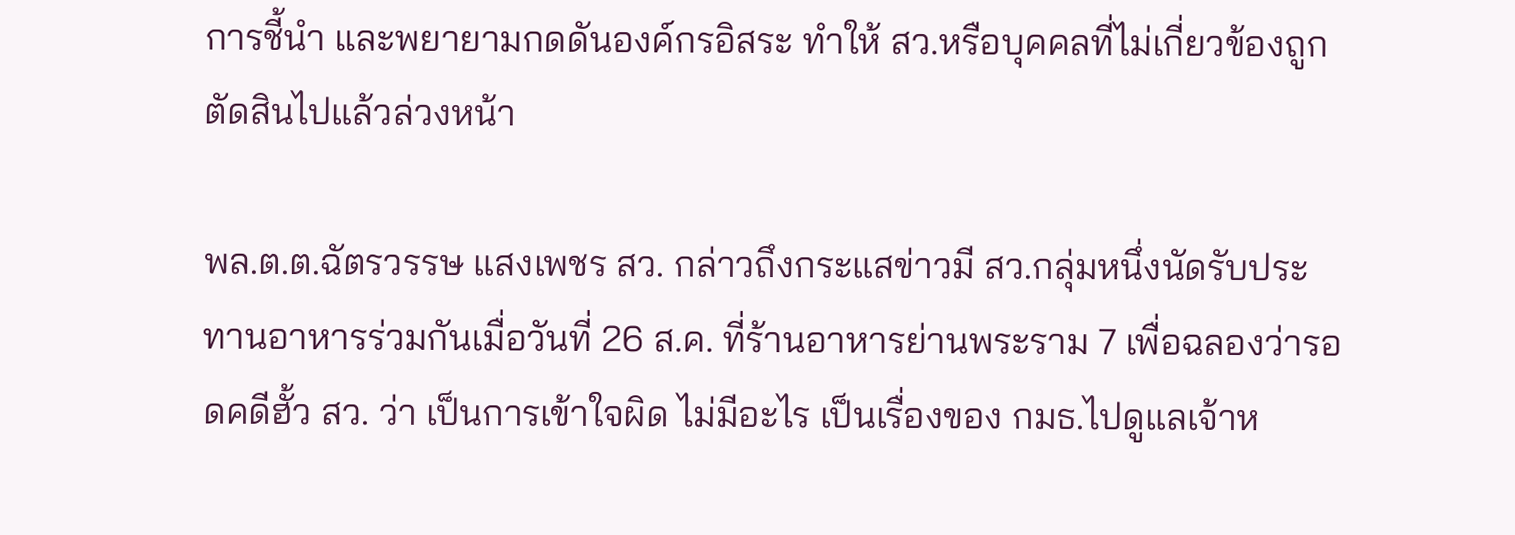การชี้นำ และพยายามกดดันองค์กรอิสระ ทำให้ สว.หรือบุคคลที่ไม่เกี่ยวข้องถูกตัดสินไปแล้วล่วงหน้า

พล.ต.ต.ฉัตรวรรษ แสงเพชร สว. กล่าวถึงกระแสข่าวมี สว.กลุ่มหนึ่งนัดรับประทานอาหารร่วมกันเมื่อวันที่ 26 ส.ค. ที่ร้านอาหารย่านพระราม 7 เพื่อฉลองว่ารอดคดีฮั้ว สว. ว่า เป็นการเข้าใจผิด ไม่มีอะไร เป็นเรื่องของ กมธ.ไปดูแลเจ้าห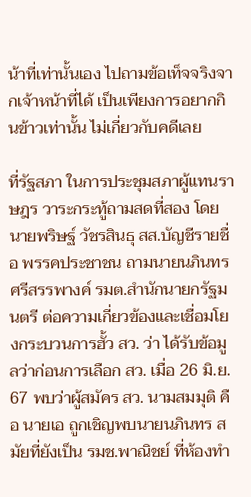น้าที่เท่านั้นเอง ไปถามข้อเท็จจริงจากเจ้าหน้าที่ได้ เป็นเพียงการอยากกินข้าวเท่านั้น ไม่เกี่ยวกับคดีเลย

ที่รัฐสภา ในการประชุมสภาผู้แทนราษฎร วาระกระทู้ถามสดที่สอง โดยนายพริษฐ์ วัชรสินธุ สส.บัญชีรายชื่อ พรรคประชาชน ถามนายนภินทร ศรีสรรพางค์ รมต.สำนักนายกรัฐมนตรี ต่อความเกี่ยวข้องและเชื่อมโยงกระบวนการฮั้ว สว. ว่า ได้รับข้อมูลว่าก่อนการเลือก สว. เมื่อ 26 มิ.ย. 67 พบว่าผู้สมัคร สว. นามสมมุติ คือ นายเอ ถูกเชิญพบนายนภินทร สมัยที่ยังเป็น รมช.พาณิชย์ ที่ห้องทำ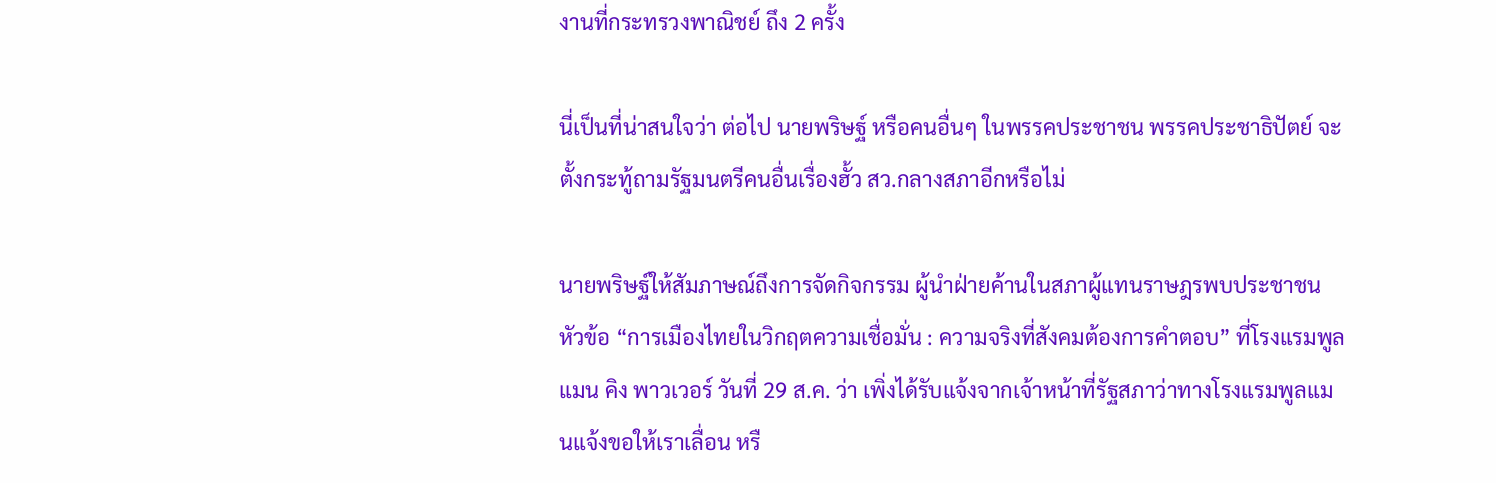งานที่กระทรวงพาณิชย์ ถึง 2 ครั้ง

นี่เป็นที่น่าสนใจว่า ต่อไป นายพริษฐ์ หรือคนอื่นๆ ในพรรคประชาชน พรรคประชาธิปัตย์ จะตั้งกระทู้ถามรัฐมนตรีคนอื่นเรื่องฮั้ว สว.กลางสภาอีกหรือไม่

นายพริษฐ์ให้สัมภาษณ์ถึงการจัดกิจกรรม ผู้นำฝ่ายค้านในสภาผู้แทนราษฎรพบประชาชน หัวข้อ “การเมืองไทยในวิกฤตความเชื่อมั่น : ความจริงที่สังคมต้องการคำตอบ” ที่โรงแรมพูลแมน คิง พาวเวอร์ วันที่ 29 ส.ค. ว่า เพิ่งได้รับแจ้งจากเจ้าหน้าที่รัฐสภาว่าทางโรงแรมพูลแมนแจ้งขอให้เราเลื่อน หรื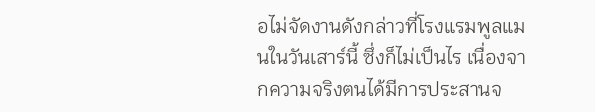อไม่จัดงานดังกล่าวที่โรงแรมพูลแมนในวันเสาร์นี้ ซึ่งก็ไม่เป็นไร เนื่องจากความจริงตนได้มีการประสานจ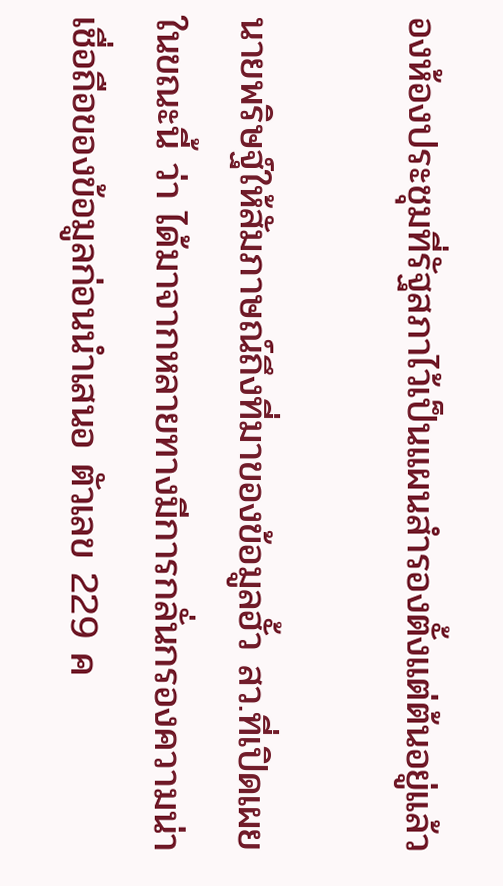องห้องประชุมที่รัฐสภาไว้เป็นแผนสำรองตั้งแต่ต้นอยู่แล้ว

นายพริษฐ์ให้สัมภาษณ์ถึงที่มาของข้อมูลฮั้ว สว.ที่เปิดเผยในขณะนี้ ว่า ได้มาจากหลายทางมีการกลั่นกรองความน่าเชื่อถือของข้อมูลก่อนนำเสนอ ตัวเลข 229 ค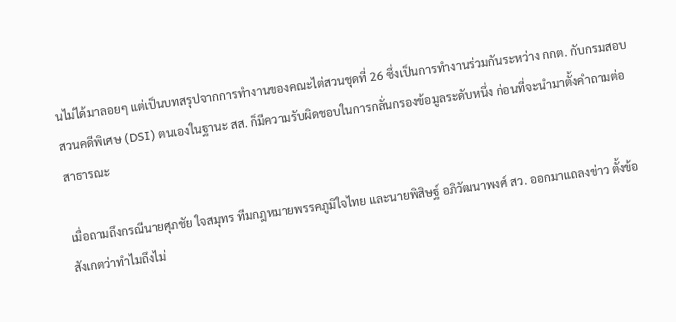นไม่ได้มาลอยๆ แต่เป็นบทสรุปจากการทำงานของคณะไต่สวนชุดที่ 26 ซึ่งเป็นการทำงานร่วมกันระหว่าง กกต. กับกรมสอบสวนคดีพิเศษ (DSI) ตนเองในฐานะ สส. ก็มีความรับผิดชอบในการกลั่นกรองข้อมูลระดับหนึ่ง ก่อนที่จะนำมาตั้งคำถามต่อสาธารณะ

เมื่อถามถึงกรณีนายศุภชัย ใจสมุทร ทีมกฎหมายพรรคภูมิใจไทย และนายพิสิษฐ์ อภิวัฒนาพงศ์ สว. ออกมาแถลงข่าว ตั้งข้อสังเกตว่าทำไมถึงไม่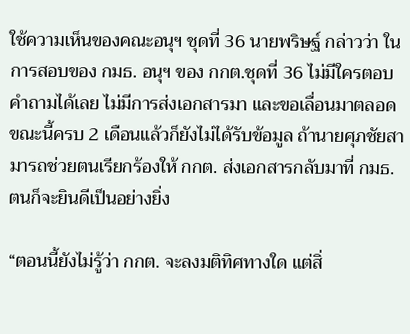ใช้ความเห็นของคณะอนุฯ ชุดที่ 36 นายพริษฐ์ กล่าวว่า ในการสอบของ กมธ. อนุฯ ของ กกต.ชุดที่ 36 ไม่มีใครตอบคำถามได้เลย ไม่มีการส่งเอกสารมา และขอเลื่อนมาตลอด ขณะนี้ครบ 2 เดือนแล้วก็ยังไม่ได้รับข้อมูล ถ้านายศุภชัยสามารถช่วยตนเรียกร้องให้ กกต. ส่งเอกสารกลับมาที่ กมธ. ตนก็จะยินดีเป็นอย่างยิ่ง

“ตอนนี้ยังไม่รู้ว่า กกต. จะลงมติทิศทางใด แต่สิ่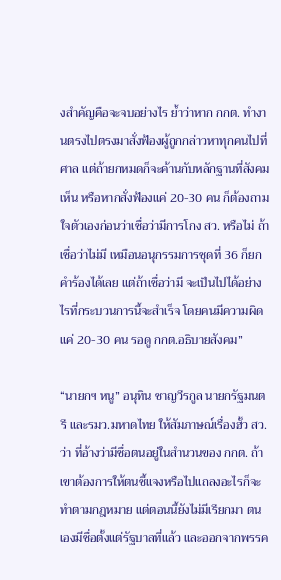งสำคัญคือจะจบอย่างไร ย้ำว่าหาก กกต. ทำงานตรงไปตรงมาสั่งฟ้องผู้ถูกกล่าวหาทุกคนไปที่ศาล แต่ถ้ายกหมดก็จะค้านกับหลักฐานที่สังคมเห็น หรือหากสั่งฟ้องแค่ 20-30 คน ก็ต้องถามใจตัวเองก่อนว่าเชื่อว่ามีการโกง สว. หรือไม่ ถ้าเชื่อว่าไม่มี เหมือนอนุกรรมการชุดที่ 36 ก็ยกคำร้องได้เลย แต่ถ้าเชื่อว่ามี จะเป็นไปได้อย่างไรที่กระบวนการนี้จะสำเร็จ โดยคนมีความผิดแค่ 20-30 คน รอดู กกต.อธิบายสังคม”

“นายกฯ หนู” อนุทิน ชาญวีรกูล นายกรัฐมนตรี และรมว.มหาดไทย ให้สัมภาษณ์เรื่องฮั้ว สว.ว่า ที่อ้างว่ามีชื่อตนอยู่ในสำนวนของ กกต. ถ้าเขาต้องการให้ตนชี้แจงหรือไปแถลงอะไรก็จะทำตามกฎหมาย แต่ตอนนี้ยังไม่มีเรียกมา ตนเองมีชื่อตั้งแต่รัฐบาลที่แล้ว และออกจากพรรค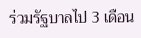ร่วมรัฐบาลไป 3 เดือน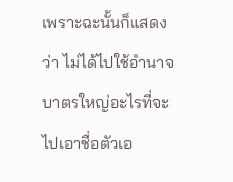เพราะฉะนั้นก็แสดงว่า ไม่ได้ไปใช้อำนาจบาตรใหญ่อะไรที่จะไปเอาชื่อตัวเอ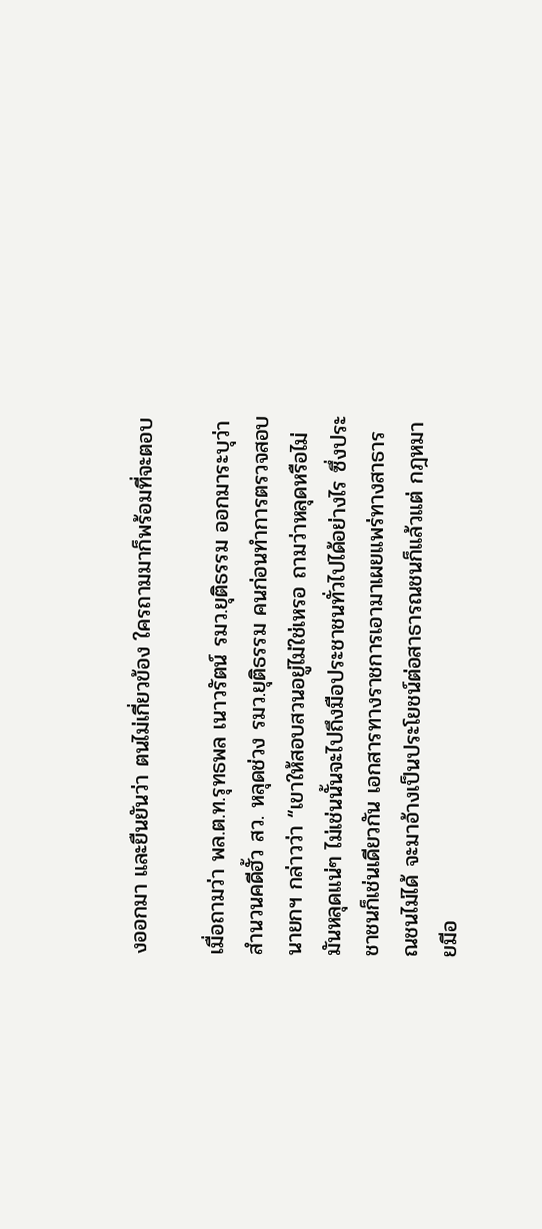งออกมา และยืนยันว่า ตนไม่เกี่ยวข้อง ใครถามมาก็พร้อมที่จะตอบ

เมื่อถามว่า พล.ต.ท.รุทธพล เนาวรัตน์ รมว.ยุติธรรม ออกมาระบุว่า สำนวนคดีฮั้ว สว. หลุดช่วง รมว.ยุติธรรม คนก่อนทำการตรวจสอบ นายกฯ กล่าวว่า “เขาให้สอบสวนอยู่ไม่ใช่เหรอ ถามว่าหลุดหรือไม่ มันหลุดแน่ๆ ไม่เช่นนั้นจะไปถึงมือประชาชนทั่วไปได้อย่างไร ซึ่งประชาชนก็เช่นเดียวกัน เอกสารทางราชการเอามาเผยแพร่ทางสาธารณชนไม่ได้ จะมาอ้างเป็นประโยชน์ต่อสาธารณชนก็แล้วแต่ กฎหมายมีอ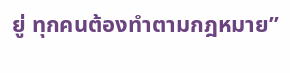ยู่ ทุกคนต้องทำตามกฎหมาย”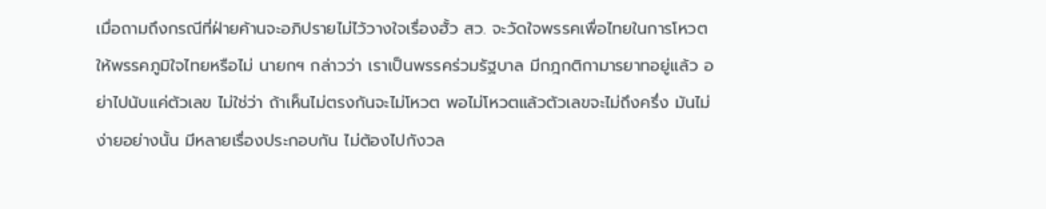เมื่อถามถึงกรณีที่ฝ่ายค้านจะอภิปรายไม่ไว้วางใจเรื่องฮั้ว สว. จะวัดใจพรรคเพื่อไทยในการโหวตให้พรรคภูมิใจไทยหรือไม่ นายกฯ กล่าวว่า เราเป็นพรรคร่วมรัฐบาล มีกฎกติกามารยาทอยู่แล้ว อย่าไปนับแค่ตัวเลข ไม่ใช่ว่า ถ้าเห็นไม่ตรงกันจะไม่โหวต พอไม่โหวตแล้วตัวเลขจะไม่ถึงครึ่ง มันไม่ง่ายอย่างนั้น มีหลายเรื่องประกอบกัน ไม่ต้องไปกังวล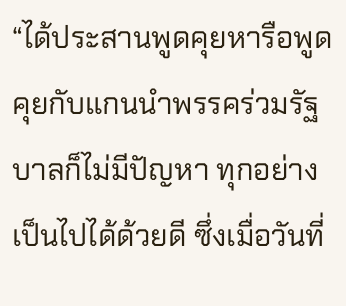“ได้ประสานพูดคุยหารือพูดคุยกับแกนนำพรรคร่วมรัฐบาลก็ไม่มีปัญหา ทุกอย่างเป็นไปได้ด้วยดี ซึ่งเมื่อวันที่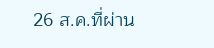26 ส.ค.ที่ผ่าน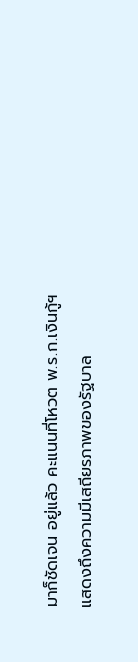มาก็ชัดเจน อยู่แล้ว คะแนนที่โหวต พ.ร.ก.เงินกู้ฯ แสดงถึงความมีเสถียรภาพของรัฐบาล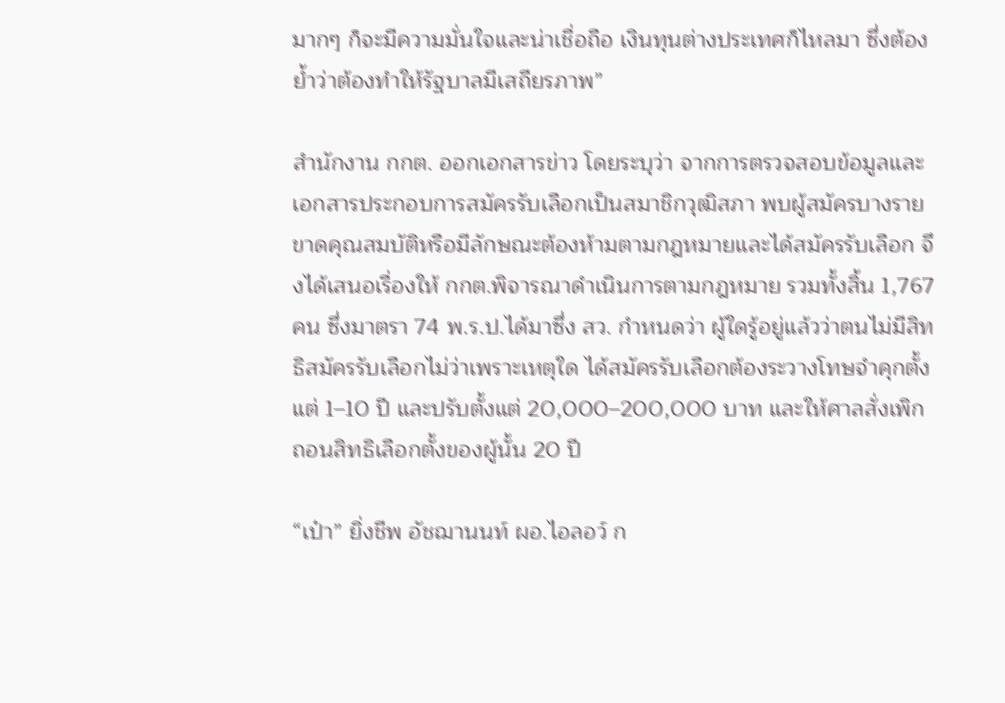มากๆ ก็จะมีความมั่นใจและน่าเชื่อถือ เงินทุนต่างประเทศก็ไหลมา ซึ่งต้องย้ำว่าต้องทำให้รัฐบาลมีเสถียรภาพ”

สำนักงาน กกต. ออกเอกสารข่าว โดยระบุว่า จากการตรวจสอบข้อมูลและเอกสารประกอบการสมัครรับเลือกเป็นสมาชิกวุฒิสภา พบผู้สมัครบางรายขาดคุณสมบัติหรือมีลักษณะต้องห้ามตามกฎหมายและได้สมัครรับเลือก จึงได้เสนอเรื่องให้ กกต.พิจารณาดำเนินการตามกฎหมาย รวมทั้งสิ้น 1,767 คน ซึ่งมาตรา 74 พ.ร.ป.ได้มาซึ่ง สว. กำหนดว่า ผู้ใดรู้อยู่แล้วว่าตนไม่มีสิทธิสมัครรับเลือกไม่ว่าเพราะเหตุใด ได้สมัครรับเลือกต้องระวางโทษจำคุกตั้งแต่ 1–10 ปี และปรับตั้งแต่ 20,000–200,000 บาท และให้ศาลสั่งเพิกถอนสิทธิเลือกตั้งของผู้นั้น 20 ปี

“เป๋า” ยิ่งชีพ อัชฌานนท์ ผอ.ไอลอว์ ก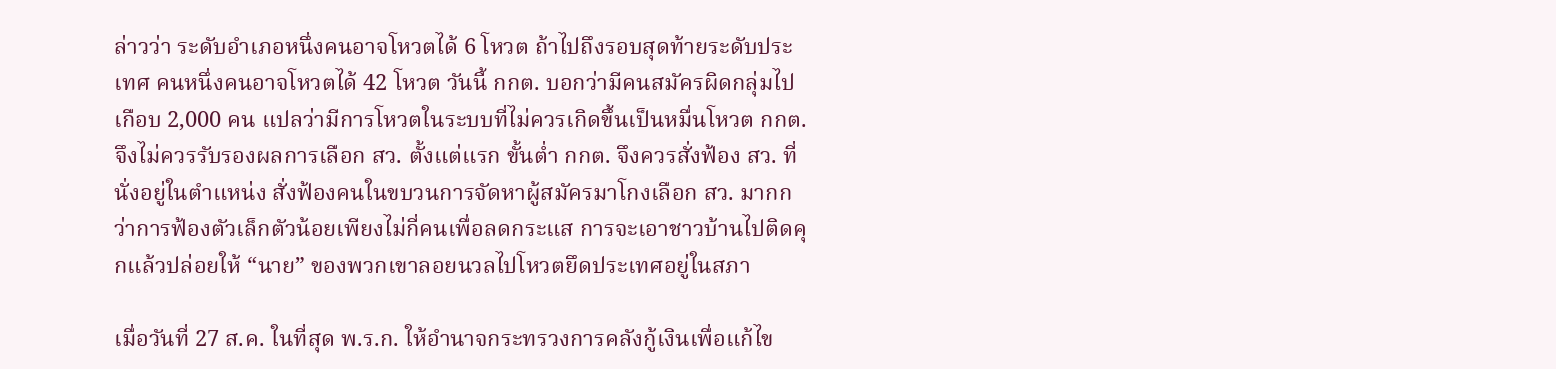ล่าวว่า ระดับอำเภอหนึ่งคนอาจโหวตได้ 6 โหวต ถ้าไปถึงรอบสุดท้ายระดับประเทศ คนหนึ่งคนอาจโหวตได้ 42 โหวต วันนี้ กกต. บอกว่ามีคนสมัครผิดกลุ่มไปเกือบ 2,000 คน แปลว่ามีการโหวตในระบบที่ไม่ควรเกิดขึ้นเป็นหมื่นโหวต กกต.จึงไม่ควรรับรองผลการเลือก สว. ตั้งแต่แรก ขั้นต่ำ กกต. จึงควรสั่งฟ้อง สว. ที่นั่งอยู่ในตำแหน่ง สั่งฟ้องคนในขบวนการจัดหาผู้สมัครมาโกงเลือก สว. มากกว่าการฟ้องตัวเล็กตัวน้อยเพียงไม่กี่คนเพื่อลดกระแส การจะเอาชาวบ้านไปติดคุกแล้วปล่อยให้ “นาย” ของพวกเขาลอยนวลไปโหวตยึดประเทศอยู่ในสภา

เมื่อวันที่ 27 ส.ค. ในที่สุด พ.ร.ก. ให้อำนาจกระทรวงการคลังกู้เงินเพื่อแก้ไข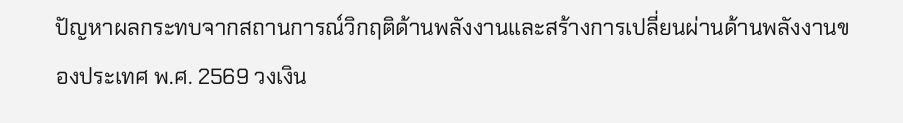ปัญหาผลกระทบจากสถานการณ์วิกฤติด้านพลังงานและสร้างการเปลี่ยนผ่านด้านพลังงานของประเทศ พ.ศ. 2569 วงเงิน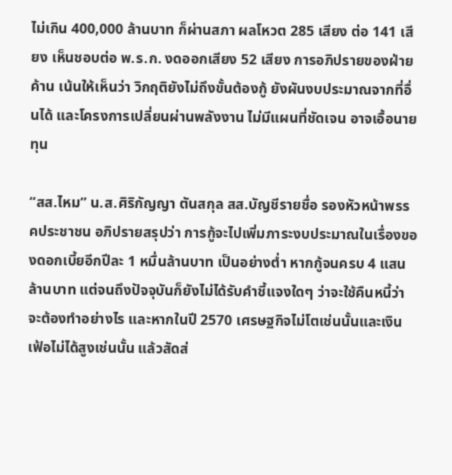ไม่เกิน 400,000 ล้านบาท ก็ผ่านสภา ผลโหวต 285 เสียง ต่อ 141 เสียง เห็นชอบต่อ พ.ร.ก. งดออกเสียง 52 เสียง การอภิปรายของฝ่ายค้าน เน้นให้เห็นว่า วิกฤติยังไม่ถึงขั้นต้องกู้ ยังผันงบประมาณจากที่อื่นได้ และโครงการเปลี่ยนผ่านพลังงาน ไม่มีแผนที่ชัดเจน อาจเอื้อนายทุน

“สส.ไหม” น.ส.ศิริกัญญา ตันสกุล สส.บัญชีรายชื่อ รองหัวหน้าพรรคประชาชน อภิปรายสรุปว่า การกู้จะไปเพิ่มภาระงบประมาณในเรื่องของดอกเบี้ยอีกปีละ 1 หมื่นล้านบาท เป็นอย่างต่ำ หากกู้จนครบ 4 แสนล้านบาท แต่จนถึงปัจจุบันก็ยังไม่ได้รับคำชี้แจงใดๆ ว่าจะใช้คืนหนี้ว่าจะต้องทำอย่างไร และหากในปี 2570 เศรษฐกิจไม่โตเช่นนั้นและเงินเฟ้อไม่ได้สูงเช่นนั้น แล้วสัดส่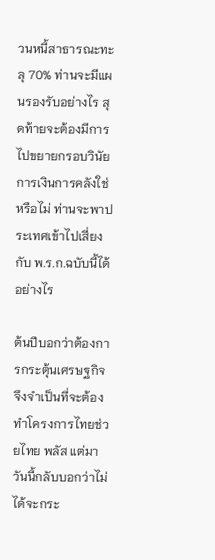วนหนี้สาธารณะทะลุ 70% ท่านจะมีแผนรองรับอย่างไร สุดท้ายจะต้องมีการไปขยายกรอบวินัยการเงินการคลังใช่หรือไม่ ท่านจะพาประเทศเข้าไปเสี่ยงกับ พ.ร.ก.ฉบับนี้ได้อย่างไร

ต้นปีบอกว่าต้องการกระตุ้นเศรษฐกิจจึงจำเป็นที่จะต้องทำโครงการไทยช่วยไทย พลัส แต่มาวันนี้กลับบอกว่าไม่ได้จะกระ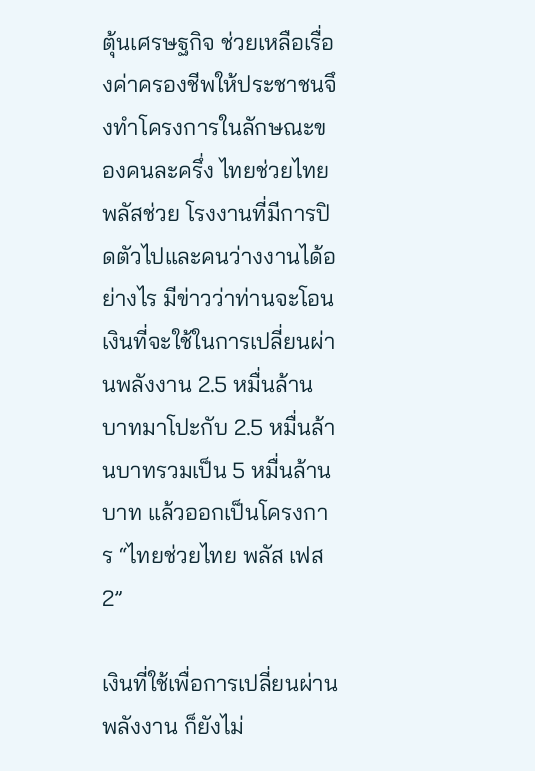ตุ้นเศรษฐกิจ ช่วยเหลือเรื่องค่าครองชีพให้ประชาชนจึงทำโครงการในลักษณะของคนละครึ่ง ไทยช่วยไทยพลัสช่วย โรงงานที่มีการปิดตัวไปและคนว่างงานได้อย่างไร มีข่าวว่าท่านจะโอนเงินที่จะใช้ในการเปลี่ยนผ่านพลังงาน 2.5 หมื่นล้านบาทมาโปะกับ 2.5 หมื่นล้านบาทรวมเป็น 5 หมื่นล้านบาท แล้วออกเป็นโครงการ “ไทยช่วยไทย พลัส เฟส 2”

เงินที่ใช้เพื่อการเปลี่ยนผ่านพลังงาน ก็ยังไม่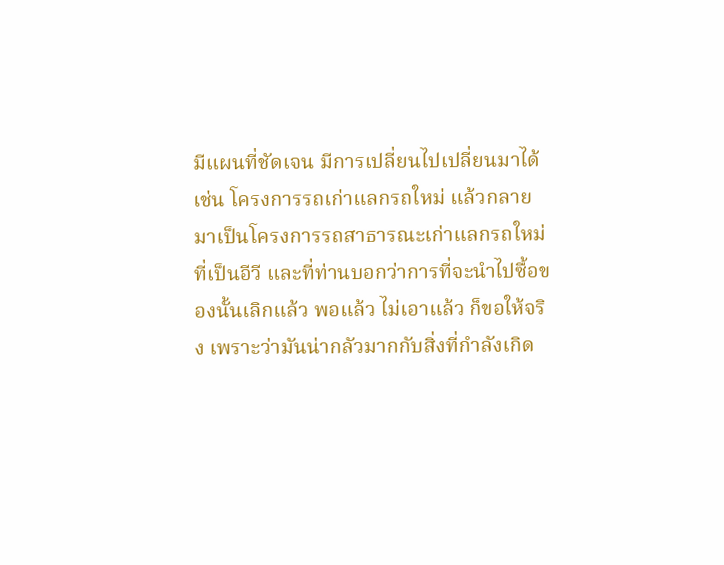มีแผนที่ชัดเจน มีการเปลี่ยนไปเปลี่ยนมาได้ เช่น โครงการรถเก่าแลกรถใหม่ แล้วกลายมาเป็นโครงการรถสาธารณะเก่าแลกรถใหม่ที่เป็นอีวี และที่ท่านบอกว่าการที่จะนำไปซื้อของนั้นเลิกแล้ว พอแล้ว ไม่เอาแล้ว ก็ขอให้จริง เพราะว่ามันน่ากลัวมากกับสิ่งที่กำลังเกิด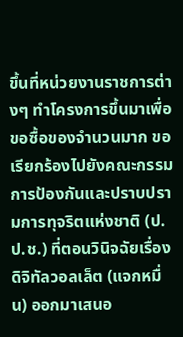ขึ้นที่หน่วยงานราชการต่างๆ ทำโครงการขึ้นมาเพื่อขอซื้อของจำนวนมาก ขอเรียกร้องไปยังคณะกรรมการป้องกันและปราบปรามการทุจริตแห่งชาติ (ป.ป.ช.) ที่ตอนวินิจฉัยเรื่องดิจิทัลวอลเล็ต (แจกหมื่น) ออกมาเสนอ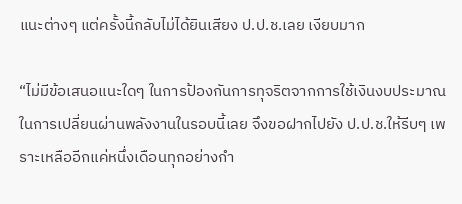แนะต่างๆ แต่ครั้งนี้กลับไม่ได้ยินเสียง ป.ป.ช.เลย เงียบมาก

“ไม่มีข้อเสนอแนะใดๆ ในการป้องกันการทุจริตจากการใช้เงินงบประมาณในการเปลี่ยนผ่านพลังงานในรอบนี้เลย จึงขอฝากไปยัง ป.ป.ช.ให้รีบๆ เพราะเหลืออีกแค่หนึ่งเดือนทุกอย่างกำ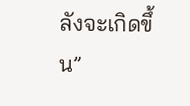ลังจะเกิดขึ้น”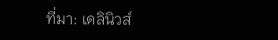ที่มา: เดลินิวส์